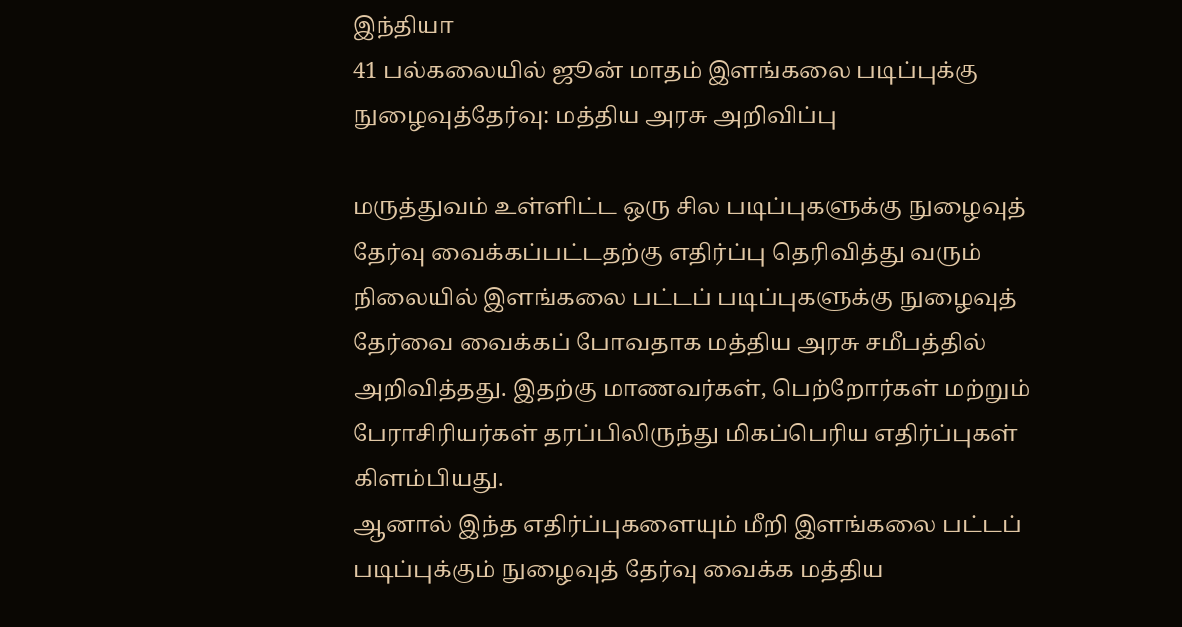இந்தியா
41 பல்கலையில் ஜூன் மாதம் இளங்கலை படிப்புக்கு நுழைவுத்தேர்வு: மத்திய அரசு அறிவிப்பு

மருத்துவம் உள்ளிட்ட ஒரு சில படிப்புகளுக்கு நுழைவுத் தேர்வு வைக்கப்பட்டதற்கு எதிர்ப்பு தெரிவித்து வரும் நிலையில் இளங்கலை பட்டப் படிப்புகளுக்கு நுழைவுத் தேர்வை வைக்கப் போவதாக மத்திய அரசு சமீபத்தில் அறிவித்தது. இதற்கு மாணவர்கள், பெற்றோர்கள் மற்றும் பேராசிரியர்கள் தரப்பிலிருந்து மிகப்பெரிய எதிர்ப்புகள் கிளம்பியது.
ஆனால் இந்த எதிர்ப்புகளையும் மீறி இளங்கலை பட்டப் படிப்புக்கும் நுழைவுத் தேர்வு வைக்க மத்திய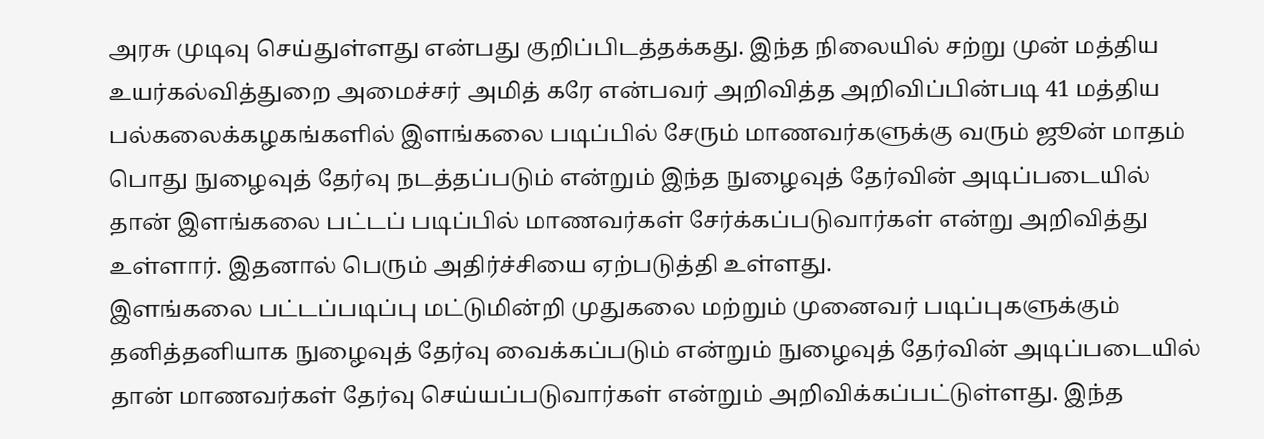அரசு முடிவு செய்துள்ளது என்பது குறிப்பிடத்தக்கது. இந்த நிலையில் சற்று முன் மத்திய உயர்கல்வித்துறை அமைச்சர் அமித் கரே என்பவர் அறிவித்த அறிவிப்பின்படி 41 மத்திய பல்கலைக்கழகங்களில் இளங்கலை படிப்பில் சேரும் மாணவர்களுக்கு வரும் ஜூன் மாதம் பொது நுழைவுத் தேர்வு நடத்தப்படும் என்றும் இந்த நுழைவுத் தேர்வின் அடிப்படையில் தான் இளங்கலை பட்டப் படிப்பில் மாணவர்கள் சேர்க்கப்படுவார்கள் என்று அறிவித்து உள்ளார். இதனால் பெரும் அதிர்ச்சியை ஏற்படுத்தி உள்ளது.
இளங்கலை பட்டப்படிப்பு மட்டுமின்றி முதுகலை மற்றும் முனைவர் படிப்புகளுக்கும் தனித்தனியாக நுழைவுத் தேர்வு வைக்கப்படும் என்றும் நுழைவுத் தேர்வின் அடிப்படையில் தான் மாணவர்கள் தேர்வு செய்யப்படுவார்கள் என்றும் அறிவிக்கப்பட்டுள்ளது. இந்த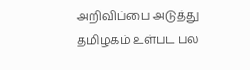அறிவிப்பை அடுத்து தமிழகம் உள்பட பல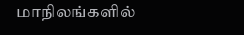மாநிலங்களில்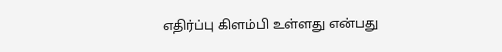எதிர்ப்பு கிளம்பி உள்ளது என்பது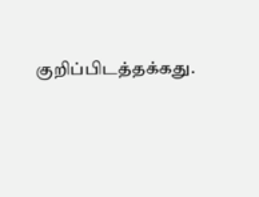குறிப்பிடத்தக்கது.